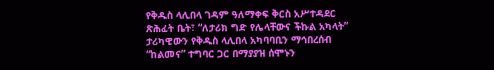የቅዱስ ላሊበላ ገዳም ዓለማቀፍ ቅርስ አሥተዳደር ጽሕፈት ቤት፣ “ለታሪክ ግድ የሌላቸውና ችኩል አካላት” ታሪካዊውን የቅዱስ ላሊበላ አካባባቢን ማኅበረሰብ “ከልመና” ተግባር ጋር በማያያዝ ሰሞኑን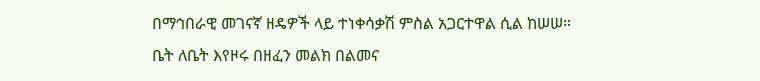በማኅበራዊ መገናኛ ዘዴዎች ላይ ተነቀሳቃሽ ምስል አጋርተዋል ሲል ከሠሠ።
ቤት ለቤት እየዞሩ በዘፈን መልክ በልመና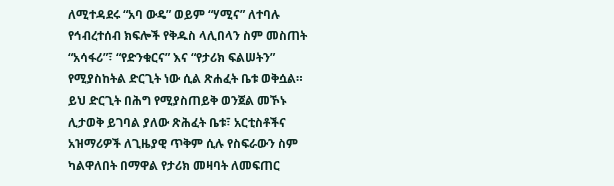ለሚተዳደሩ “አባ ውዴ” ወይም “ሃሚና” ለተባሉ የኅብረተሰብ ክፍሎች የቅዱስ ላሊበላን ስም መስጠት “አሳፋሪ”፣ “የድንቁርና” እና “የታሪክ ፍልሠትን” የሚያስከትል ድርጊት ነው ሲል ጽሐፈት ቤቱ ወቅሷል።
ይህ ድርጊት በሕግ የሚያስጠይቅ ወንጀል መኾኑ ሊታወቅ ይገባል ያለው ጽሕፈት ቤቱ፣ አርቲስቶችና አዝማሪዎች ለጊዜያዊ ጥቅም ሲሉ የስፍራውን ስም ካልዋለበት በማዋል የታሪክ መዛባት ለመፍጠር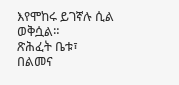እየሞከሩ ይገኛሉ ሲል ወቅሷል።
ጽሕፈት ቤቱ፣ በልመና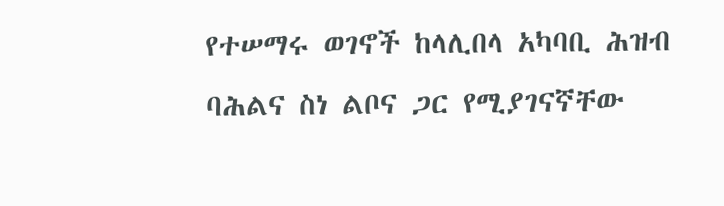የተሠማሩ ወገኖች ከላሊበላ አካባቢ ሕዝብ ባሕልና ስነ ልቦና ጋር የሚያገናኛቸው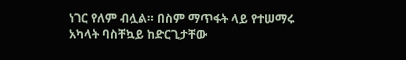ነገር የለም ብሏል። በስም ማጥፋት ላይ የተሠማሩ አካላት ባስቸኳይ ከድርጊታቸው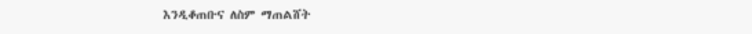እንዲቆጠቡና ለስም ማጠልሸት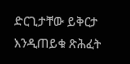ድርጊታቸው ይቅርታ እንዲጠይቁ ጽሕፈት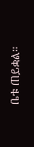ቤቱ ጠይቋል።